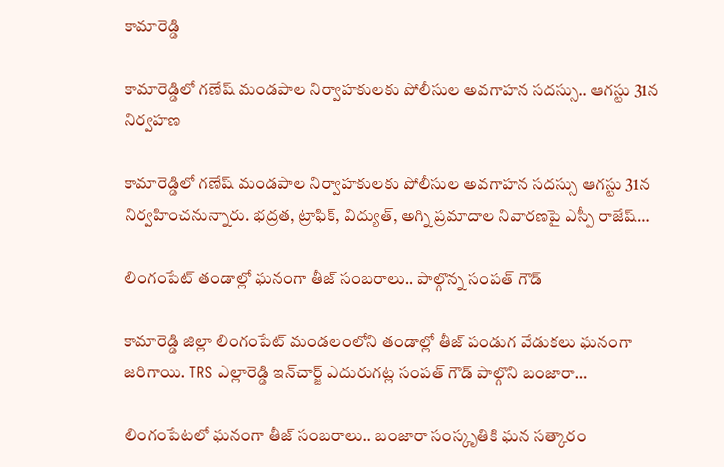కామారెడ్డి

కామారెడ్డిలో గణేష్ మండపాల నిర్వాహకులకు పోలీసుల అవగాహన సదస్సు.. ఆగస్టు 31న నిర్వహణ

కామారెడ్డిలో గణేష్ మండపాల నిర్వాహకులకు పోలీసుల అవగాహన సదస్సు ఆగస్టు 31న నిర్వహించనున్నారు. భద్రత, ట్రాఫిక్, విద్యుత్, అగ్ని ప్రమాదాల నివారణపై ఎస్పీ రాజేష్…

లింగంపేట్ తండాల్లో ఘనంగా తీజ్ సంబరాలు.. పాల్గొన్న సంపత్ గౌడ్

కామారెడ్డి జిల్లా లింగంపేట్ మండలంలోని తండాల్లో తీజ్ పండుగ వేడుకలు ఘనంగా జరిగాయి. TRS ఎల్లారెడ్డి ఇన్‌చార్జ్ ఎదురుగట్ల సంపత్ గౌడ్ పాల్గొని బంజారా…

లింగంపేటలో ఘనంగా తీజ్ సంబరాలు.. బంజారా సంస్కృతికి ఘన సత్కారం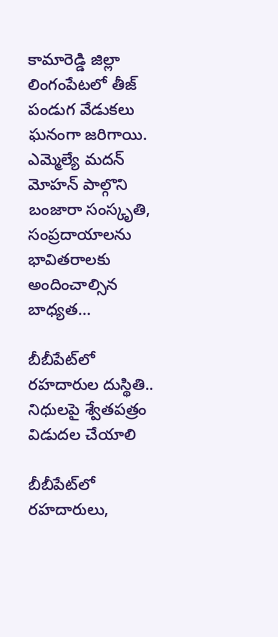కామారెడ్డి జిల్లా లింగంపేటలో తీజ్ పండుగ వేడుకలు ఘనంగా జరిగాయి. ఎమ్మెల్యే మదన్ మోహన్ పాల్గొని బంజారా సంస్కృతి, సంప్రదాయాలను భావితరాలకు అందించాల్సిన బాధ్యత…

బీబీపేట్‌లో రహదారుల దుస్థితి.. నిధులపై శ్వేతపత్రం విడుదల చేయాలి

బీబీపేట్‌లో రహదారులు,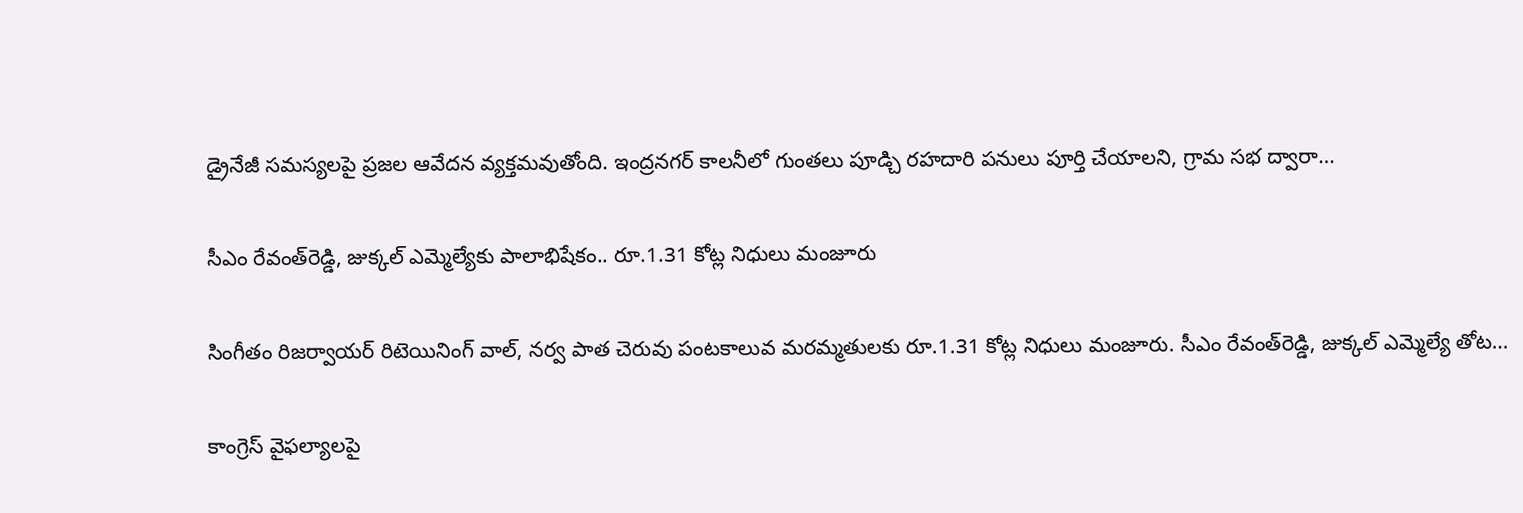డ్రైనేజీ సమస్యలపై ప్రజల ఆవేదన వ్యక్తమవుతోంది. ఇంద్రనగర్ కాలనీలో గుంతలు పూడ్చి రహదారి పనులు పూర్తి చేయాలని, గ్రామ సభ ద్వారా…

సీఎం రేవంత్‌రెడ్డి, జుక్కల్ ఎమ్మెల్యేకు పాలాభిషేకం.. రూ.1.31 కోట్ల నిధులు మంజూరు

సింగీతం రిజర్వాయర్ రిటెయినింగ్ వాల్, నర్వ పాత చెరువు పంటకాలువ మరమ్మతులకు రూ.1.31 కోట్ల నిధులు మంజూరు. సీఎం రేవంత్‌రెడ్డి, జుక్కల్ ఎమ్మెల్యే తోట…

కాంగ్రెస్‌ వైఫల్యాలపై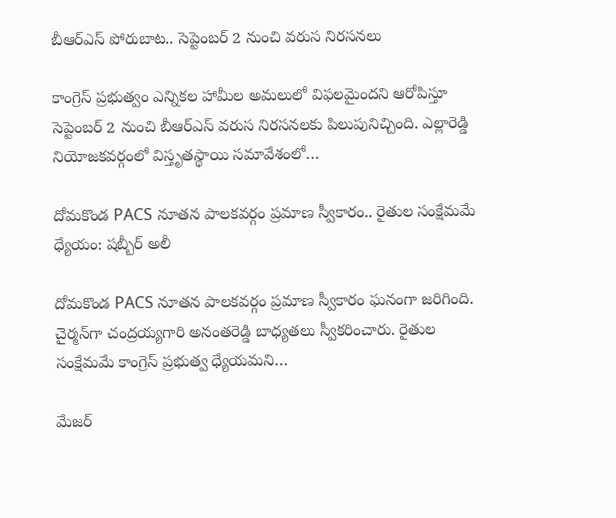బీఆర్‌ఎస్‌ పోరుబాట.. సెప్టెంబర్‌ 2 నుంచి వరుస నిరసనలు

కాంగ్రెస్‌ ప్రభుత్వం ఎన్నికల హామీల అమలులో విఫలమైందని ఆరోపిస్తూ సెప్టెంబర్‌ 2 నుంచి బీఆర్‌ఎస్‌ వరుస నిరసనలకు పిలుపునిచ్చింది. ఎల్లారెడ్డి నియోజకవర్గంలో విస్తృతస్థాయి సమావేశంలో…

దోమకొండ PACS నూతన పాలకవర్గం ప్రమాణ స్వీకారం.. రైతుల సంక్షేమమే ధ్యేయం: షబ్బీర్ అలీ

దోమకొండ PACS నూతన పాలకవర్గం ప్రమాణ స్వీకారం ఘనంగా జరిగింది. చైర్మన్‌గా చంద్రయ్యగారి అనంతరెడ్డి బాధ్యతలు స్వీకరించారు. రైతుల సంక్షేమమే కాంగ్రెస్ ప్రభుత్వ ధ్యేయమని…

మేజర్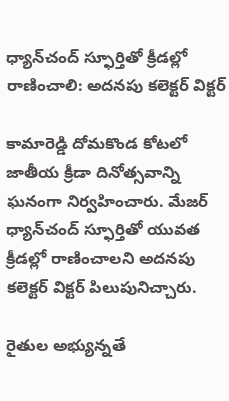ధ్యాన్‌చంద్ స్ఫూర్తితో క్రీడల్లో రాణించాలి: అదనపు కలెక్టర్ విక్టర్

కామారెడ్డి దోమకొండ కోటలో జాతీయ క్రీడా దినోత్సవాన్ని ఘనంగా నిర్వహించారు. మేజర్ ధ్యాన్‌చంద్ స్ఫూర్తితో యువత క్రీడల్లో రాణించాలని అదనపు కలెక్టర్ విక్టర్ పిలుపునిచ్చారు.

రైతుల అభ్యున్నతే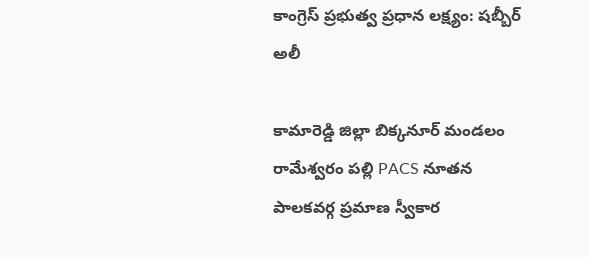కాంగ్రెస్ ప్రభుత్వ ప్రధాన లక్ష్యం: షబ్బీర్ అలీ

కామారెడ్డి జిల్లా బిక్కనూర్ మండలం రామేశ్వరం పల్లి PACS నూతన పాలకవర్గ ప్రమాణ స్వీకార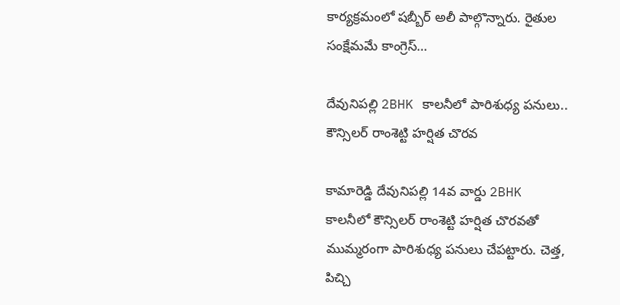కార్యక్రమంలో షబ్బీర్ అలీ పాల్గొన్నారు. రైతుల సంక్షేమమే కాంగ్రెస్…

దేవునిపల్లి 2BHK కాలనీలో పారిశుధ్య పనులు.. కౌన్సిలర్ రాంశెట్టి హర్షిత చొరవ

కామారెడ్డి దేవునిపల్లి 14వ వార్డు 2BHK కాలనీలో కౌన్సిలర్ రాంశెట్టి హర్షిత చొరవతో ముమ్మరంగా పారిశుధ్య పనులు చేపట్టారు. చెత్త, పిచ్చి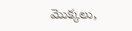మొక్కలు,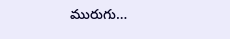మురుగు…